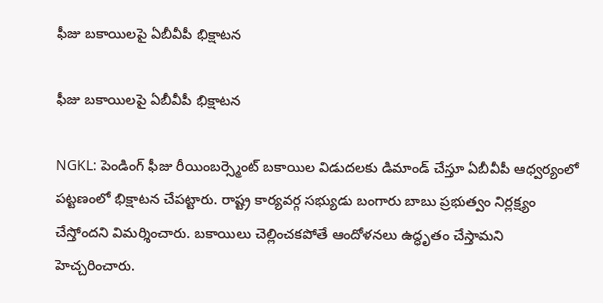ఫీజు బకాయిలపై ఏబీవీపీ భిక్షాటన

ఫీజు బకాయిలపై ఏబీవీపీ భిక్షాటన

NGKL: పెండింగ్ ఫీజు రీయింబర్స్మెంట్ బకాయిల విడుదలకు డిమాండ్ చేస్తూ ఏబీవీపీ ఆధ్వర్యంలో పట్టణంలో భిక్షాటన చేపట్టారు. రాష్ట్ర కార్యవర్గ సభ్యుడు బంగారు బాబు ప్రభుత్వం నిర్లక్ష్యం చేస్తోందని విమర్శించారు. బకాయిలు చెల్లించకపోతే ఆందోళనలు ఉద్ధృతం చేస్తామని హెచ్చరించారు.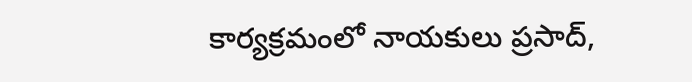కార్యక్రమంలో నాయకులు ప్రసాద్,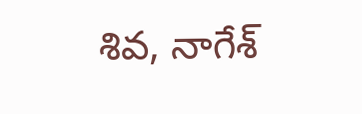శివ, నాగేశ్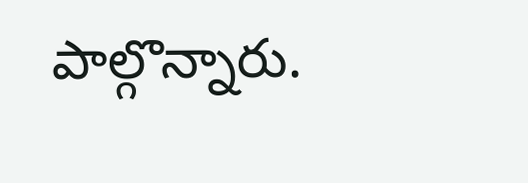పాల్గొన్నారు.